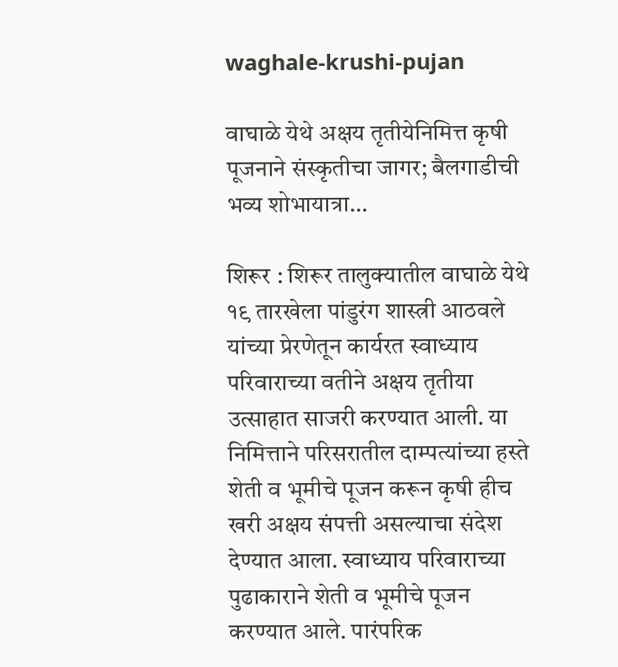waghale-krushi-pujan

वाघाळे येथे अक्षय तृतीयेनिमित्त कृषी पूजनाने संस्कृतीचा जागर; बैलगाडीची भव्य शोभायात्रा…

शिरूर : शिरूर तालुक्यातील वाघाळे येथे १९ तारखेला पांडुरंग शास्त्री आठवले यांच्या प्रेरणेतून कार्यरत स्वाध्याय परिवाराच्या वतीने अक्षय तृतीया उत्साहात साजरी करण्यात आली. या निमित्ताने परिसरातील दाम्पत्यांच्या हस्ते शेती व भूमीचे पूजन करून कृषी हीच खरी अक्षय संपत्ती असल्याचा संदेश देण्यात आला. स्वाध्याय परिवाराच्या पुढाकाराने शेती व भूमीचे पूजन करण्यात आले. पारंपरिक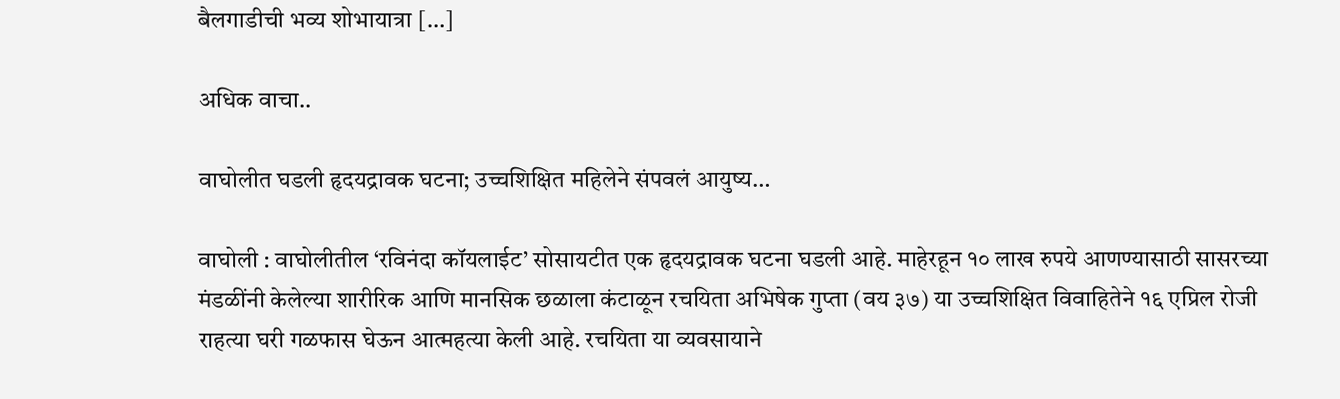बैलगाडीची भव्य शोभायात्रा […]

अधिक वाचा..

वाघोलीत घडली हृदयद्रावक घटना; उच्चशिक्षित महिलेने संपवलं आयुष्य…

वाघोली : वाघोलीतील ‘रविनंदा कॉयलाईट’ सोसायटीत एक हृदयद्रावक घटना घडली आहे. माहेरहून १० लाख रुपये आणण्यासाठी सासरच्या मंडळींनी केलेल्या शारीरिक आणि मानसिक छळाला कंटाळून रचयिता अभिषेक गुप्ता (वय ३७) या उच्चशिक्षित विवाहितेने १६ एप्रिल रोजी राहत्या घरी गळफास घेऊन आत्महत्या केली आहे. रचयिता या व्यवसायाने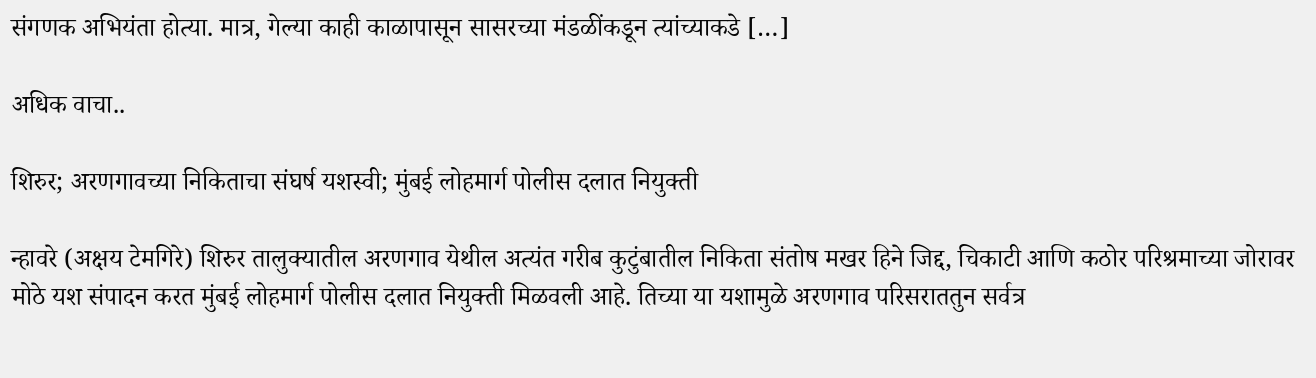संगणक अभियंता होत्या. मात्र, गेल्या काही काळापासून सासरच्या मंडळींकडून त्यांच्याकडे […]

अधिक वाचा..

शिरुर; अरणगावच्या निकिताचा संघर्ष यशस्वी; मुंबई लोहमार्ग पोलीस दलात नियुक्ती

न्हावरे (अक्षय टेमगिरे) शिरुर तालुक्यातील अरणगाव येथील अत्यंत गरीब कुटुंबातील निकिता संतोष मखर हिने जिद्द, चिकाटी आणि कठोर परिश्रमाच्या जोरावर मोठे यश संपादन करत मुंबई लोहमार्ग पोलीस दलात नियुक्ती मिळवली आहे. तिच्या या यशामुळे अरणगाव परिसराततुन सर्वत्र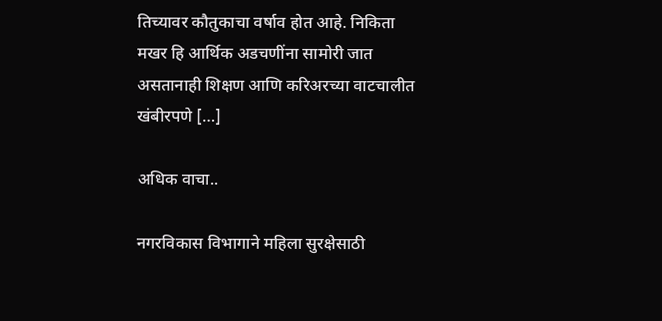तिच्यावर कौतुकाचा वर्षाव होत आहे. निकिता मखर हि आर्थिक अडचणींना सामोरी जात असतानाही शिक्षण आणि करिअरच्या वाटचालीत खंबीरपणे […]

अधिक वाचा..

नगरविकास विभागाने महिला सुरक्षेसाठी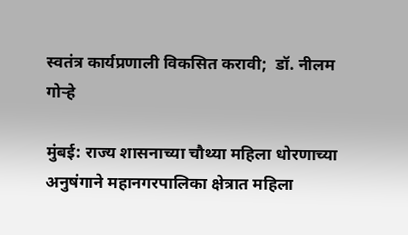स्वतंत्र कार्यप्रणाली विकसित करावी;  डॉ. नीलम गोऱ्हे

मुंबई: राज्य शासनाच्या चौथ्या महिला धोरणाच्या अनुषंगाने महानगरपालिका क्षेत्रात महिला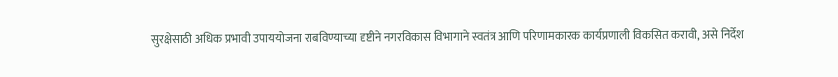सुरक्षेसाठी अधिक प्रभावी उपाययोजना राबविण्याच्या दृष्टीने नगरविकास विभागाने स्वतंत्र आणि परिणामकारक कार्यप्रणाली विकसित करावी, असे निर्देश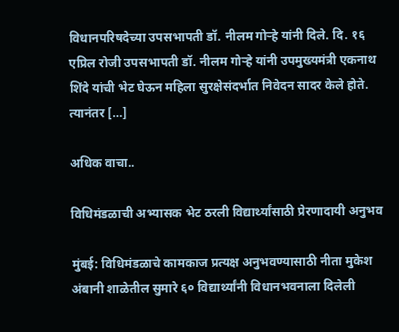विधानपरिषदेच्या उपसभापती डॉ. नीलम गोऱ्हे यांनी दिले. दि. १६ एप्रिल रोजी उपसभापती डॉ. नीलम गोऱ्हे यांनी उपमुख्यमंत्री एकनाथ शिंदे यांची भेट घेऊन महिला सुरक्षेसंदर्भात निवेदन सादर केले होते. त्यानंतर […]

अधिक वाचा..

विधिमंडळाची अभ्यासक भेट ठरली विद्यार्थ्यांसाठी प्रेरणादायी अनुभव

मुंबई: विधिमंडळाचे कामकाज प्रत्यक्ष अनुभवण्यासाठी नीता मुकेश अंबानी शाळेतील सुमारे ६० विद्यार्थ्यांनी विधानभवनाला दिलेली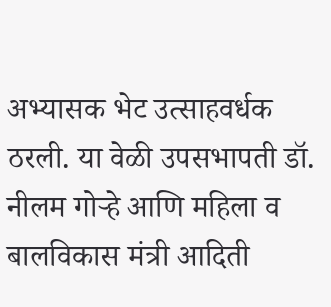अभ्यासक भेट उत्साहवर्धक ठरली. या वेळी उपसभापती डॉ. नीलम गोऱ्हे आणि महिला व बालविकास मंत्री आदिती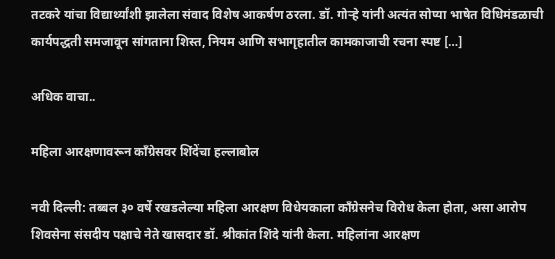तटकरे यांचा विद्यार्थ्यांशी झालेला संवाद विशेष आकर्षण ठरला. डॉ. गोऱ्हे यांनी अत्यंत सोप्या भाषेत विधिमंडळाची कार्यपद्धती समजावून सांगताना शिस्त, नियम आणि सभागृहातील कामकाजाची रचना स्पष्ट […]

अधिक वाचा..

महिला आरक्षणावरून काँग्रेसवर शिंदेंचा हल्लाबोल

नवी दिल्ली: तब्बल ३० वर्षे रखडलेल्या महिला आरक्षण विधेयकाला काँग्रेसनेच विरोध केला होता, असा आरोप शिवसेना संसदीय पक्षाचे नेते खासदार डॉ. श्रीकांत शिंदे यांनी केला. महिलांना आरक्षण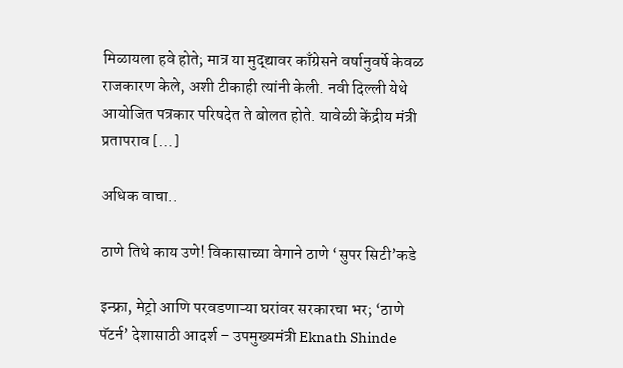मिळायला हवे होते; मात्र या मुद्द्यावर काँग्रेसने वर्षानुवर्षे केवळ राजकारण केले, अशी टीकाही त्यांनी केली. नवी दिल्ली येथे आयोजित पत्रकार परिषदेत ते बोलत होते. यावेळी केंद्रीय मंत्री प्रतापराव […]

अधिक वाचा..

ठाणे तिथे काय उणे! विकासाच्या वेगाने ठाणे ‘सुपर सिटी’कडे

इन्फ्रा, मेट्रो आणि परवडणाऱ्या घरांवर सरकारचा भर; ‘ठाणे पॅटर्न’ देशासाठी आदर्श – उपमुख्यमंत्री Eknath Shinde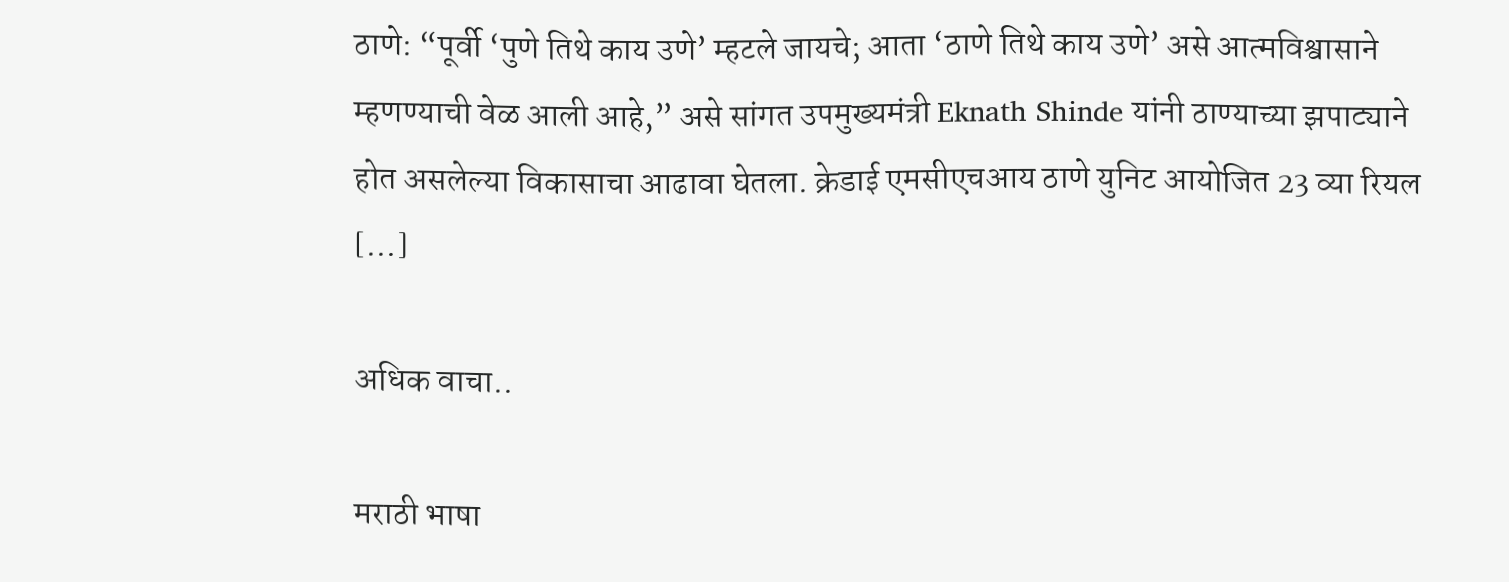ठाणे: “पूर्वी ‘पुणे तिथे काय उणे’ म्हटले जायचे; आता ‘ठाणे तिथे काय उणे’ असे आत्मविश्वासाने म्हणण्याची वेळ आली आहे,” असे सांगत उपमुख्यमंत्री Eknath Shinde यांनी ठाण्याच्या झपाट्याने होत असलेल्या विकासाचा आढावा घेतला. क्रेडाई एमसीएचआय ठाणे युनिट आयोजित 23 व्या रियल […]

अधिक वाचा..

मराठी भाषा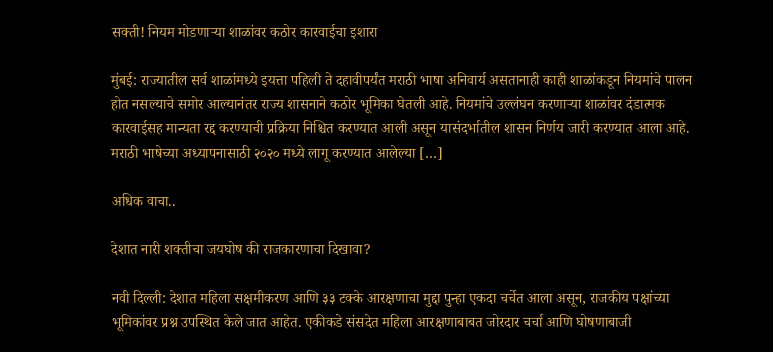सक्ती! नियम मोडणाऱ्या शाळांवर कठोर कारवाईचा इशारा

मुंबई: राज्यातील सर्व शाळांमध्ये इयत्ता पहिली ते दहावीपर्यंत मराठी भाषा अनिवार्य असतानाही काही शाळांकडून नियमांचे पालन होत नसल्याचे समोर आल्यानंतर राज्य शासनाने कठोर भूमिका घेतली आहे. नियमांचे उल्लंघन करणाऱ्या शाळांवर दंडात्मक कारवाईसह मान्यता रद्द करण्याची प्रक्रिया निश्चित करण्यात आली असून यासंदर्भातील शासन निर्णय जारी करण्यात आला आहे. मराठी भाषेच्या अध्यापनासाठी २०२० मध्ये लागू करण्यात आलेल्या […]

अधिक वाचा..

देशात नारी शक्तीचा जयघोष की राजकारणाचा दिखावा?

नवी दिल्ली: देशात महिला सक्षमीकरण आणि ३३ टक्के आरक्षणाचा मुद्दा पुन्हा एकदा चर्चेत आला असून, राजकीय पक्षांच्या भूमिकांवर प्रश्न उपस्थित केले जात आहेत. एकीकडे संसदेत महिला आरक्षणाबाबत जोरदार चर्चा आणि घोषणाबाजी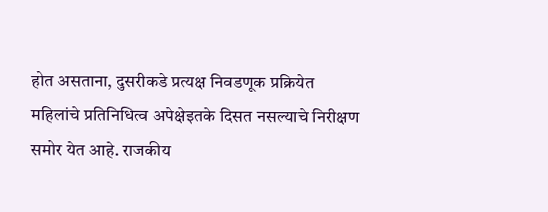होत असताना, दुसरीकडे प्रत्यक्ष निवडणूक प्रक्रियेत महिलांचे प्रतिनिधित्व अपेक्षेइतके दिसत नसल्याचे निरीक्षण समोर येत आहे. राजकीय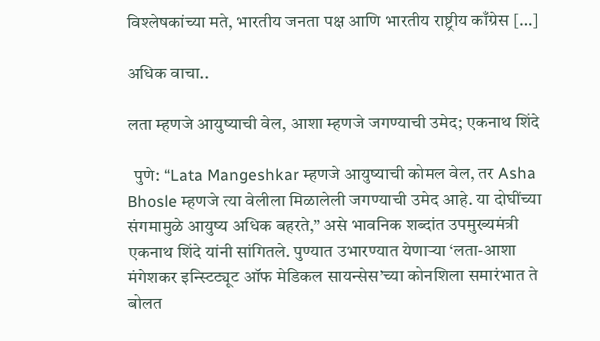विश्लेषकांच्या मते, भारतीय जनता पक्ष आणि भारतीय राष्ट्रीय काँग्रेस […]

अधिक वाचा..

लता म्हणजे आयुष्याची वेल, आशा म्हणजे जगण्याची उमेद; एकनाथ शिंदे

  पुणे: “Lata Mangeshkar म्हणजे आयुष्याची कोमल वेल, तर Asha Bhosle म्हणजे त्या वेलीला मिळालेली जगण्याची उमेद आहे. या दोघींच्या संगमामुळे आयुष्य अधिक बहरते,” असे भावनिक शब्दांत उपमुख्यमंत्री एकनाथ शिंदे यांनी सांगितले. पुण्यात उभारण्यात येणाऱ्या ‘लता-आशा मंगेशकर इन्स्टिट्यूट ऑफ मेडिकल सायन्सेस’च्या कोनशिला समारंभात ते बोलत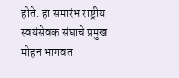होते. हा समारंभ राष्ट्रीय स्वयंसेवक संघाचे प्रमुख मोहन भागवत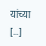यांच्या […]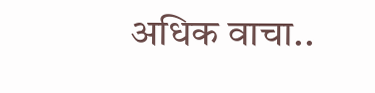अधिक वाचा..